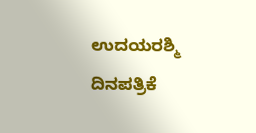ಉದಯರಶ್ಮಿ ದಿನಪತ್ರಿಕೆ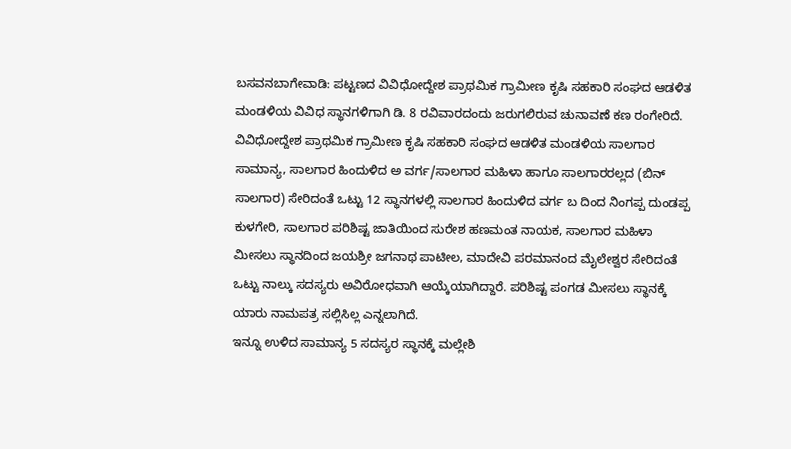ಬಸವನಬಾಗೇವಾಡಿ: ಪಟ್ಟಣದ ವಿವಿಧೋದ್ದೇಶ ಪ್ರಾಥಮಿಕ ಗ್ರಾಮೀಣ ಕೃಷಿ ಸಹಕಾರಿ ಸಂಘದ ಆಡಳಿತ ಮಂಡಳಿಯ ವಿವಿಧ ಸ್ಥಾನಗಳಿಗಾಗಿ ಡಿ. 8 ರವಿವಾರದಂದು ಜರುಗಲಿರುವ ಚುನಾವಣೆ ಕಣ ರಂಗೇರಿದೆ.
ವಿವಿಧೋದ್ದೇಶ ಪ್ರಾಥಮಿಕ ಗ್ರಾಮೀಣ ಕೃಷಿ ಸಹಕಾರಿ ಸಂಘದ ಆಡಳಿತ ಮಂಡಳಿಯ ಸಾಲಗಾರ ಸಾಮಾನ್ಯ, ಸಾಲಗಾರ ಹಿಂದುಳಿದ ಅ ವರ್ಗ/ಸಾಲಗಾರ ಮಹಿಳಾ ಹಾಗೂ ಸಾಲಗಾರರಲ್ಲದ (ಬಿನ್ ಸಾಲಗಾರ) ಸೇರಿದಂತೆ ಒಟ್ಟು 12 ಸ್ಥಾನಗಳಲ್ಲಿ ಸಾಲಗಾರ ಹಿಂದುಳಿದ ವರ್ಗ ಬ ದಿಂದ ನಿಂಗಪ್ಪ ದುಂಡಪ್ಪ ಕುಳಗೇರಿ, ಸಾಲಗಾರ ಪರಿಶಿಷ್ಟ ಜಾತಿಯಿಂದ ಸುರೇಶ ಹಣಮಂತ ನಾಯಕ, ಸಾಲಗಾರ ಮಹಿಳಾ ಮೀಸಲು ಸ್ಥಾನದಿಂದ ಜಯಶ್ರೀ ಜಗನಾಥ ಪಾಟೀಲ, ಮಾದೇವಿ ಪರಮಾನಂದ ಮೈಲೇಶ್ವರ ಸೇರಿದಂತೆ ಒಟ್ಟು ನಾಲ್ಕು ಸದಸ್ಯರು ಅವಿರೋಧವಾಗಿ ಆಯ್ಕೆಯಾಗಿದ್ದಾರೆ. ಪರಿಶಿಷ್ಟ ಪಂಗಡ ಮೀಸಲು ಸ್ಥಾನಕ್ಕೆ ಯಾರು ನಾಮಪತ್ರ ಸಲ್ಲಿಸಿಲ್ಲ ಎನ್ನಲಾಗಿದೆ.
ಇನ್ನೂ ಉಳಿದ ಸಾಮಾನ್ಯ 5 ಸದಸ್ಯರ ಸ್ಥಾನಕ್ಕೆ ಮಲ್ಲೇಶಿ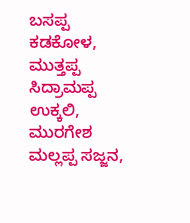ಬಸಪ್ಪ ಕಡಕೋಳ, ಮುತ್ತಪ್ಪ ಸಿದ್ರಾಮಪ್ಪ ಉಕ್ಕಲಿ, ಮುರಗೇಶ ಮಲ್ಲಪ್ಪ ಸಜ್ಜನ,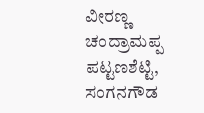ವೀರಣ್ಣ ಚಂದ್ರಾಮಪ್ಪ ಪಟ್ಟಣಶೆಟ್ಟಿ, ಸಂಗನಗೌಡ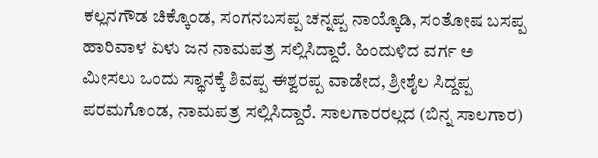ಕಲ್ಲನಗೌಡ ಚಿಕ್ಕೊಂಡ, ಸಂಗನಬಸಪ್ಪ ಚನ್ನಪ್ಪ ನಾಯ್ಕೊಡಿ, ಸಂತೋಷ ಬಸಪ್ಪ ಹಾರಿವಾಳ ಏಳು ಜನ ನಾಮಪತ್ರ ಸಲ್ಲಿಸಿದ್ದಾರೆ. ಹಿಂದುಳಿದ ವರ್ಗ ಅ ಮೀಸಲು ಒಂದು ಸ್ಥಾನಕ್ಕೆ ಶಿವಪ್ಪ ಈಶ್ವರಪ್ಪ ವಾಡೇದ, ಶ್ರೀಶೈಲ ಸಿದ್ದಪ್ಪ ಪರಮಗೊಂಡ, ನಾಮಪತ್ರ ಸಲ್ಲಿಸಿದ್ದಾರೆ. ಸಾಲಗಾರರಲ್ಲದ (ಬಿನ್ನ ಸಾಲಗಾರ)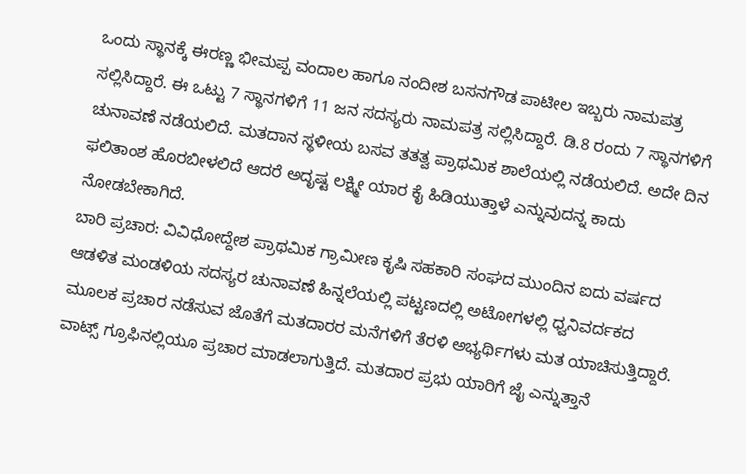ಒಂದು ಸ್ಥಾನಕ್ಕೆ ಈರಣ್ಣ ಭೀಮಪ್ಪ ವಂದಾಲ ಹಾಗೂ ನಂದೀಶ ಬಸನಗೌಡ ಪಾಟೀಲ ಇಬ್ಬರು ನಾಮಪತ್ರ ಸಲ್ಲಿಸಿದ್ದಾರೆ. ಈ ಒಟ್ಟು 7 ಸ್ಥಾನಗಳಿಗೆ 11 ಜನ ಸದಸ್ಯರು ನಾಮಪತ್ರ ಸಲ್ಲಿಸಿದ್ದಾರೆ. ಡಿ.8 ರಂದು 7 ಸ್ಥಾನಗಳಿಗೆ ಚುನಾವಣೆ ನಡೆಯಲಿದೆ. ಮತದಾನ ಸ್ಥಳೀಯ ಬಸವ ತತತ್ವ ಪ್ರಾಥಮಿಕ ಶಾಲೆಯಲ್ಲಿ ನಡೆಯಲಿದೆ. ಅದೇ ದಿನ ಫಲಿತಾಂಶ ಹೊರಬೀಳಲಿದೆ ಆದರೆ ಅದೃಷ್ಟ ಲಕ್ಷ್ಮೀ ಯಾರ ಕೈ ಹಿಡಿಯುತ್ತಾಳೆ ಎನ್ನುವುದನ್ನ ಕಾದು ನೋಡಬೇಕಾಗಿದೆ.
ಬಾರಿ ಪ್ರಚಾರ: ವಿವಿಧೋದ್ದೇಶ ಪ್ರಾಥಮಿಕ ಗ್ರಾಮೀಣ ಕೃಷಿ ಸಹಕಾರಿ ಸಂಘದ ಮುಂದಿನ ಐದು ವರ್ಷದ ಆಡಳಿತ ಮಂಡಳಿಯ ಸದಸ್ಯರ ಚುನಾವಣೆ ಹಿನ್ನಲೆಯಲ್ಲಿ ಪಟ್ಟಣದಲ್ಲಿ ಅಟೋಗಳಲ್ಲಿ ಧ್ವನಿವರ್ದಕದ ಮೂಲಕ ಪ್ರಚಾರ ನಡೆಸುವ ಜೊತೆಗೆ ಮತದಾರರ ಮನೆಗಳಿಗೆ ತೆರಳಿ ಅಭ್ಯರ್ಥಿಗಳು ಮತ ಯಾಚಿಸುತ್ತಿದ್ದಾರೆ. ವಾಟ್ಸ್ ಗ್ರೂಫಿನಲ್ಲಿಯೂ ಪ್ರಚಾರ ಮಾಡಲಾಗುತ್ತಿದೆ. ಮತದಾರ ಪ್ರಭು ಯಾರಿಗೆ ಜೈ ಎನ್ನುತ್ತಾನೆ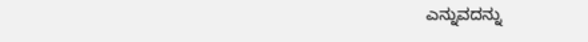ಎನ್ನುವದನ್ನು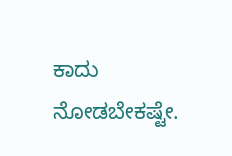ಕಾದು ನೋಡಬೇಕಷ್ಟೇ.